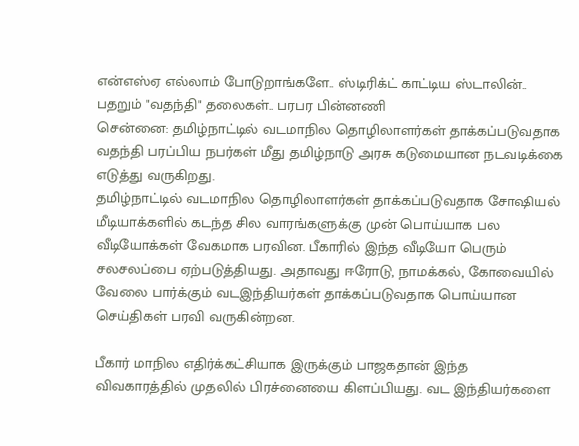என்எஸ்ஏ எல்லாம் போடுறாங்களே.. ஸ்டிரிக்ட் காட்டிய ஸ்டாலின்.. பதறும் "வதந்தி" தலைகள்.. பரபர பின்னணி
சென்னை: தமிழ்நாட்டில் வடமாநில தொழிலாளர்கள் தாக்கப்படுவதாக வதந்தி பரப்பிய நபர்கள் மீது தமிழ்நாடு அரசு கடுமையான நடவடிக்கை எடுத்து வருகிறது.
தமிழ்நாட்டில் வடமாநில தொழிலாளர்கள் தாக்கப்படுவதாக சோஷியல் மீடியாக்களில் கடந்த சில வாரங்களுக்கு முன் பொய்யாக பல வீடியோக்கள் வேகமாக பரவின. பீகாரில் இந்த வீடியோ பெரும் சலசலப்பை ஏற்படுத்தியது. அதாவது ஈரோடு, நாமக்கல், கோவையில் வேலை பார்க்கும் வடஇந்தியர்கள் தாக்கப்படுவதாக பொய்யான செய்திகள் பரவி வருகின்றன.

பீகார் மாநில எதிர்க்கட்சியாக இருக்கும் பாஜகதான் இந்த விவகாரத்தில் முதலில் பிரச்னையை கிளப்பியது. வட இந்தியர்களை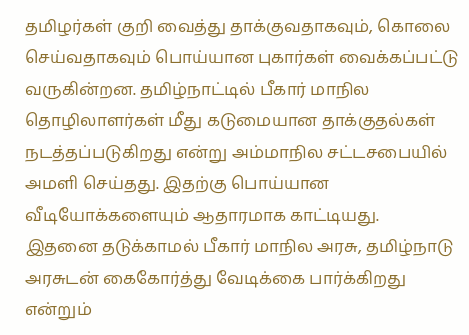தமிழர்கள் குறி வைத்து தாக்குவதாகவும், கொலை செய்வதாகவும் பொய்யான புகார்கள் வைக்கப்பட்டு வருகின்றன. தமிழ்நாட்டில் பீகார் மாநில தொழிலாளர்கள் மீது கடுமையான தாக்குதல்கள் நடத்தப்படுகிறது என்று அம்மாநில சட்டசபையில் அமளி செய்தது. இதற்கு பொய்யான வீடியோக்களையும் ஆதாரமாக காட்டியது.
இதனை தடுக்காமல் பீகார் மாநில அரசு, தமிழ்நாடு அரசுடன் கைகோர்த்து வேடிக்கை பார்க்கிறது என்றும்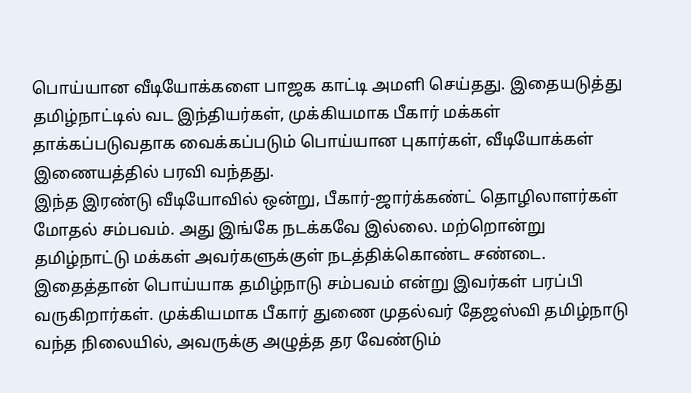பொய்யான வீடியோக்களை பாஜக காட்டி அமளி செய்தது. இதையடுத்து தமிழ்நாட்டில் வட இந்தியர்கள், முக்கியமாக பீகார் மக்கள் தாக்கப்படுவதாக வைக்கப்படும் பொய்யான புகார்கள், வீடியோக்கள் இணையத்தில் பரவி வந்தது.
இந்த இரண்டு வீடியோவில் ஒன்று, பீகார்-ஜார்க்கண்ட் தொழிலாளர்கள் மோதல் சம்பவம். அது இங்கே நடக்கவே இல்லை. மற்றொன்று தமிழ்நாட்டு மக்கள் அவர்களுக்குள் நடத்திக்கொண்ட சண்டை. இதைத்தான் பொய்யாக தமிழ்நாடு சம்பவம் என்று இவர்கள் பரப்பி வருகிறார்கள். முக்கியமாக பீகார் துணை முதல்வர் தேஜஸ்வி தமிழ்நாடு வந்த நிலையில், அவருக்கு அழுத்த தர வேண்டும்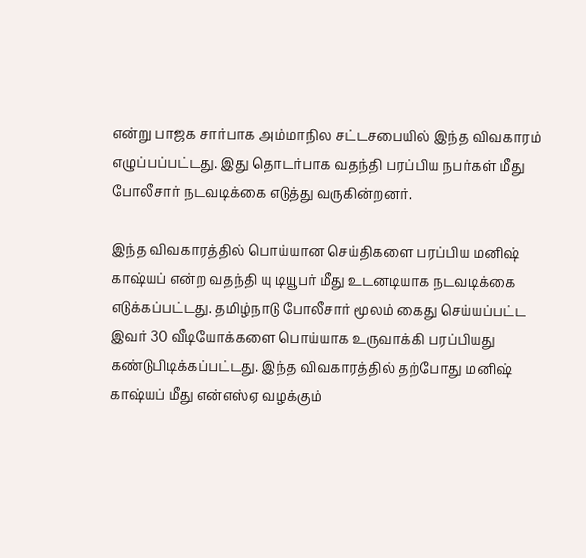என்று பாஜக சார்பாக அம்மாநில சட்டசபையில் இந்த விவகாரம் எழுப்பப்பட்டது. இது தொடர்பாக வதந்தி பரப்பிய நபர்கள் மீது போலீசார் நடவடிக்கை எடுத்து வருகின்றனர்.

இந்த விவகாரத்தில் பொய்யான செய்திகளை பரப்பிய மனிஷ் காஷ்யப் என்ற வதந்தி யு டியூபர் மீது உடனடியாக நடவடிக்கை எடுக்கப்பட்டது. தமிழ்நாடு போலீசார் மூலம் கைது செய்யப்பட்ட இவர் 30 வீடியோக்களை பொய்யாக உருவாக்கி பரப்பியது கண்டுபிடிக்கப்பட்டது. இந்த விவகாரத்தில் தற்போது மனிஷ் காஷ்யப் மீது என்எஸ்ஏ வழக்கும்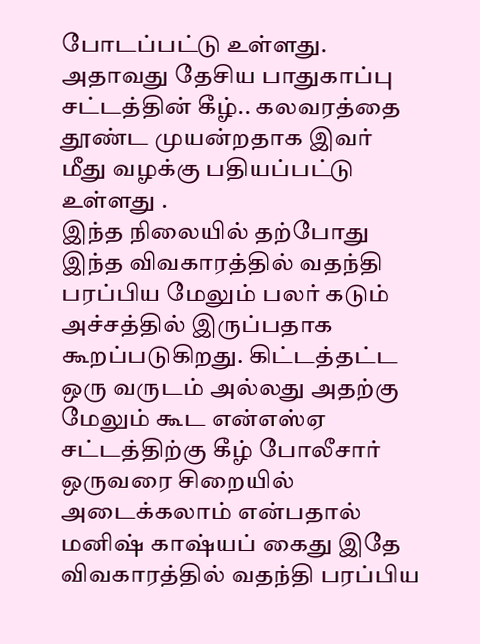போடப்பட்டு உள்ளது. அதாவது தேசிய பாதுகாப்பு சட்டத்தின் கீழ்.. கலவரத்தை தூண்ட முயன்றதாக இவர் மீது வழக்கு பதியப்பட்டு உள்ளது .
இந்த நிலையில் தற்போது இந்த விவகாரத்தில் வதந்தி பரப்பிய மேலும் பலர் கடும் அச்சத்தில் இருப்பதாக கூறப்படுகிறது. கிட்டத்தட்ட ஒரு வருடம் அல்லது அதற்கு மேலும் கூட என்எஸ்ஏ சட்டத்திற்கு கீழ் போலீசார் ஒருவரை சிறையில் அடைக்கலாம் என்பதால் மனிஷ் காஷ்யப் கைது இதே விவகாரத்தில் வதந்தி பரப்பிய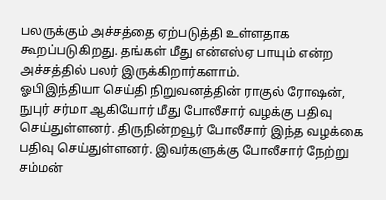பலருக்கும் அச்சத்தை ஏற்படுத்தி உள்ளதாக கூறப்படுகிறது. தங்கள் மீது என்எஸ்ஏ பாயும் என்ற அச்சத்தில் பலர் இருக்கிறார்களாம்.
ஓபிஇந்தியா செய்தி நிறுவனத்தின் ராகுல் ரோஷன், நுபுர் சர்மா ஆகியோர் மீது போலீசார் வழக்கு பதிவு செய்துள்ளனர். திருநின்றவூர் போலீசார் இந்த வழக்கை பதிவு செய்துள்ளனர். இவர்களுக்கு போலீசார் நேற்று சம்மன்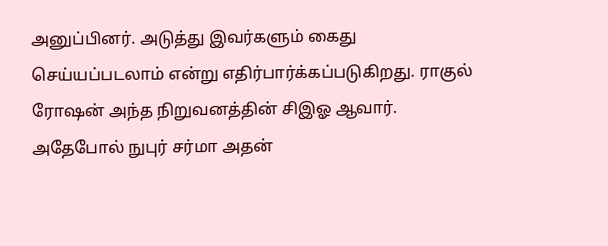அனுப்பினர். அடுத்து இவர்களும் கைது செய்யப்படலாம் என்று எதிர்பார்க்கப்படுகிறது. ராகுல் ரோஷன் அந்த நிறுவனத்தின் சிஇஓ ஆவார். அதேபோல் நுபுர் சர்மா அதன்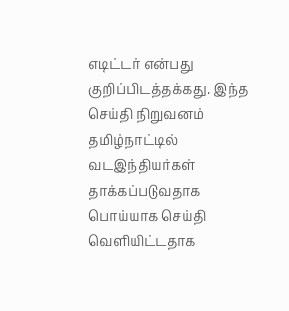எடிட்டர் என்பது குறிப்பிடத்தக்கது. இந்த செய்தி நிறுவனம் தமிழ்நாட்டில் வடஇந்தியர்கள் தாக்கப்படுவதாக பொய்யாக செய்தி வெளியிட்டதாக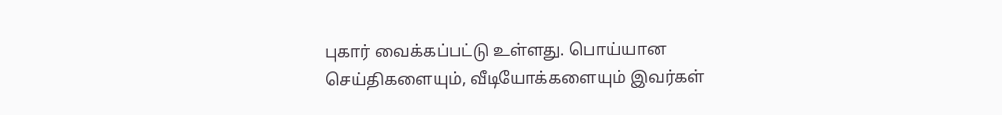புகார் வைக்கப்பட்டு உள்ளது. பொய்யான செய்திகளையும், வீடியோக்களையும் இவர்கள்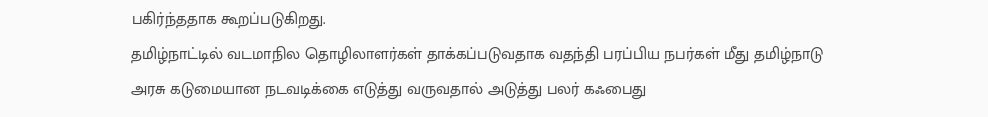பகிர்ந்ததாக கூறப்படுகிறது.
தமிழ்நாட்டில் வடமாநில தொழிலாளர்கள் தாக்கப்படுவதாக வதந்தி பரப்பிய நபர்கள் மீது தமிழ்நாடு அரசு கடுமையான நடவடிக்கை எடுத்து வருவதால் அடுத்து பலர் கஃபைது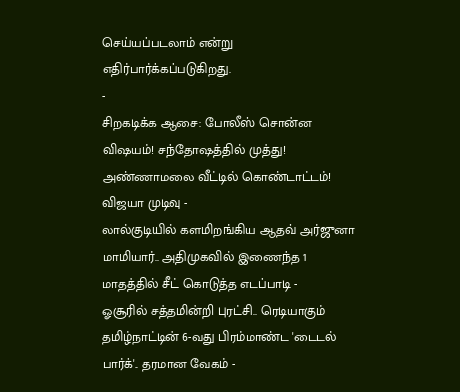செய்யப்படலாம் என்று எதிர்பார்க்கப்படுகிறது.
-
சிறகடிக்க ஆசை: போலீஸ் சொன்ன விஷயம்! சந்தோஷத்தில் முத்து! அண்ணாமலை வீட்டில் கொண்டாட்டம்! விஜயா முடிவு -
லால்குடியில் களமிறங்கிய ஆதவ் அர்ஜுனா மாமியார்.. அதிமுகவில் இணைந்த 1 மாதத்தில் சீட் கொடுத்த எடப்பாடி -
ஓசூரில் சத்தமின்றி புரட்சி.. ரெடியாகும் தமிழ்நாட்டின் 6-வது பிரம்மாண்ட 'டைடல் பார்க்'.. தரமான வேகம் -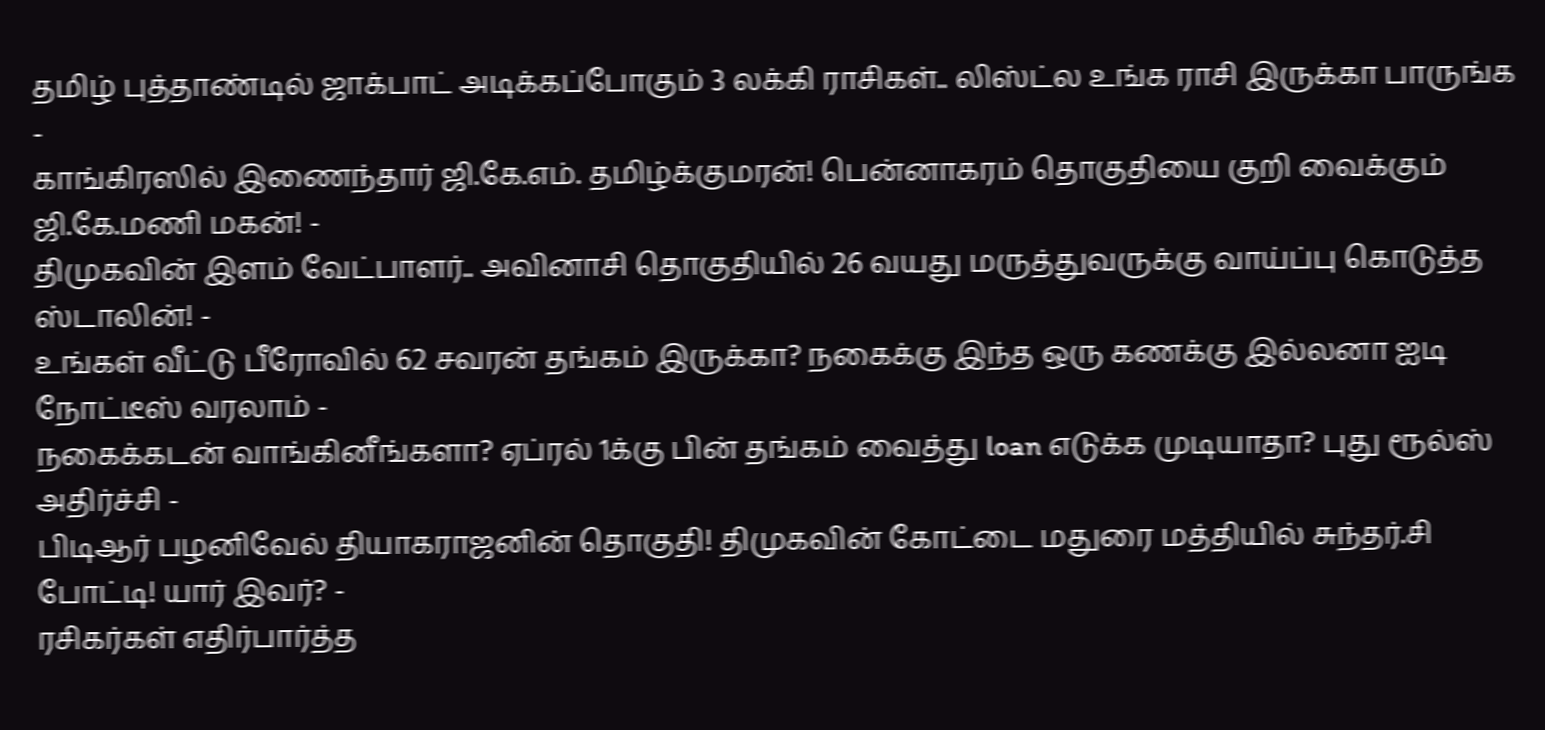தமிழ் புத்தாண்டில் ஜாக்பாட் அடிக்கப்போகும் 3 லக்கி ராசிகள்.. லிஸ்ட்ல உங்க ராசி இருக்கா பாருங்க -
காங்கிரஸில் இணைந்தார் ஜி.கே.எம். தமிழ்க்குமரன்! பென்னாகரம் தொகுதியை குறி வைக்கும் ஜி.கே.மணி மகன்! -
திமுகவின் இளம் வேட்பாளர்.. அவினாசி தொகுதியில் 26 வயது மருத்துவருக்கு வாய்ப்பு கொடுத்த ஸ்டாலின்! -
உங்கள் வீட்டு பீரோவில் 62 சவரன் தங்கம் இருக்கா? நகைக்கு இந்த ஒரு கணக்கு இல்லனா ஐடி நோட்டீஸ் வரலாம் -
நகைக்கடன் வாங்கினீங்களா? ஏப்ரல் 1க்கு பின் தங்கம் வைத்து loan எடுக்க முடியாதா? புது ரூல்ஸ் அதிர்ச்சி -
பிடிஆர் பழனிவேல் தியாகராஜனின் தொகுதி! திமுகவின் கோட்டை மதுரை மத்தியில் சுந்தர்.சி போட்டி! யார் இவர்? -
ரசிகர்கள் எதிர்பார்த்த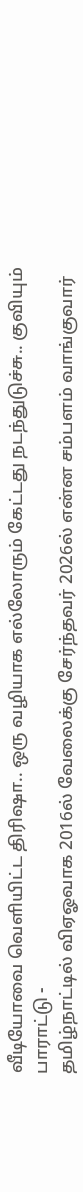வீடியோவை வெளியிட்ட திரிஷா.. ஒரு வழியாக எல்லோரும் கேட்டது நடந்துடுச்சு.. குவியும் பாராட்டு -
தமிழ்நாட்டில் விஏஓவாக 2016ல் வேலைக்கு சேர்ந்தவர் 2026ல் என்ன சம்பளம் வாங்குவார்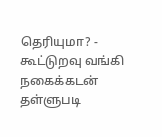தெரியுமா? -
கூட்டுறவு வங்கி நகைக்கடன் தள்ளுபடி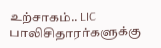உற்சாகம்.. LIC பாலிசிதாரர்களுக்கு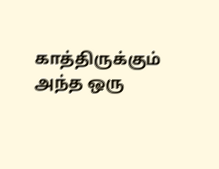காத்திருக்கும் அந்த ஒரு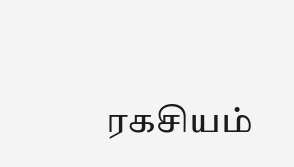ரகசியம்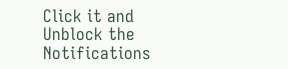Click it and Unblock the Notifications